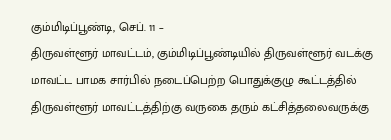கும்மிடிப்பூண்டி, செப். 11 –
திருவள்ளூர் மாவட்டம், கும்மிடிப்பூண்டியில் திருவள்ளூர் வடக்கு மாவட்ட பாமக சார்பில் நடைப்பெற்ற பொதுக்குழு கூட்டத்தில் திருவள்ளூர் மாவட்டத்திற்கு வருகை தரும் கட்சித்தலைவருக்கு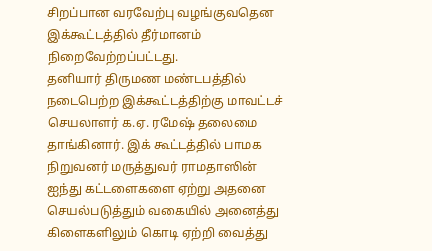சிறப்பான வரவேற்பு வழங்குவதென இக்கூட்டத்தில் தீர்மானம் நிறைவேற்றப்பட்டது.
தனியார் திருமண மண்டபத்தில் நடைபெற்ற இக்கூட்டத்திற்கு மாவட்டச் செயலாளர் க.ஏ. ரமேஷ் தலைமை தாங்கினார். இக் கூட்டத்தில் பாமக நிறுவனர் மருத்துவர் ராமதாஸின் ஐந்து கட்டளைகளை ஏற்று அதனை செயல்படுத்தும் வகையில் அனைத்து கிளைகளிலும் கொடி ஏற்றி வைத்து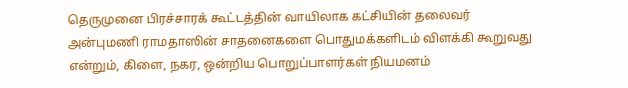தெருமுனை பிரச்சாரக் கூட்டத்தின் வாயிலாக கட்சியின் தலைவர் அன்புமணி ராமதாஸின் சாதனைகளை பொதுமக்களிடம் விளக்கி கூறுவது என்றும், கிளை, நகர, ஒன்றிய பொறுப்பாளர்கள் நியமனம்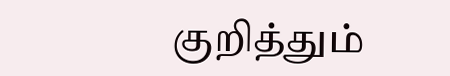குறித்தும்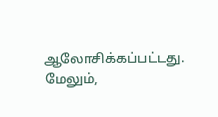ஆலோசிக்கப்பட்டது.
மேலும்,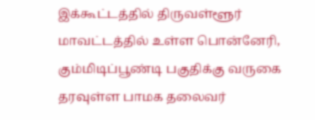இக்கூட்டத்தில் திருவள்ளூர் மாவட்டத்தில் உள்ள பொன்னேரி, கும்மிடிப்பூண்டி பகுதிக்கு வருகை தரவுள்ள பாமக தலைவர்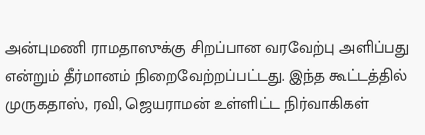அன்புமணி ராமதாஸுக்கு சிறப்பான வரவேற்பு அளிப்பது என்றும் தீர்மானம் நிறைவேற்றப்பட்டது. இந்த கூட்டத்தில் முருகதாஸ், ரவி, ஜெயராமன் உள்ளிட்ட நிர்வாகிகள்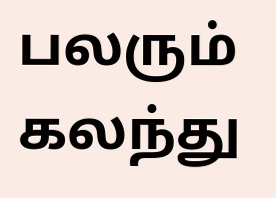பலரும் கலந்து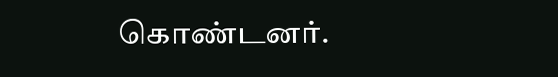கொண்டனர்.